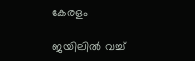കേരളം

ജയിലില്‍ വച്ച്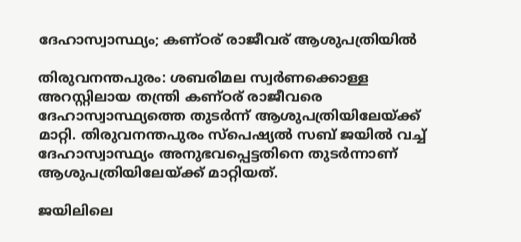ദേഹാസ്വാസ്ഥ്യം; കണ്ഠര് രാജീവര് ആശുപത്രിയില്‍

തിരുവനന്തപുരം: ശബരിമല സ്വർണക്കൊള്ള അറസ്റ്റിലായ തന്ത്രി കണ്ഠര് രാജീവരെ ദേഹാസ്വാസ്ഥ്യത്തെ തുടര്‍ന്ന് ആശുപത്രിയിലേയ്ക്ക് മാറ്റി. തിരുവനന്തപുരം സ്പെഷ്യല്‍ സബ് ജയിൽ വച്ച് ദേഹാസ്വാസ്ഥ്യം അനുഭവപ്പെട്ടതിനെ തുടർന്നാണ് ആശുപത്രിയിലേയ്ക്ക് മാറ്റിയത്.

ജയിലിലെ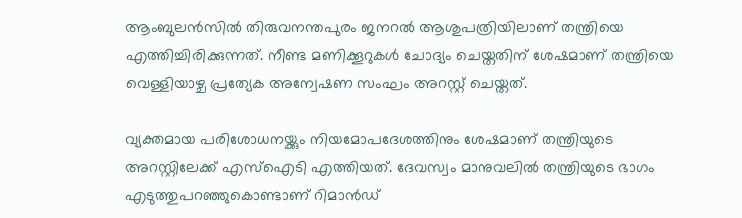ആംബുലൻസില്‍ തിരുവനന്തപുരം ജനറല്‍ ആശുപത്രിയിലാണ് തന്ത്രിയെ എത്തിച്ചിരിക്കുന്നത്. നീണ്ട മണിക്കൂറുകൾ ചോദ്യം ചെയ്തതിന് ശേഷമാണ് തന്ത്രിയെ വെള്ളിയാഴ്ച പ്രത്യേക അന്വേഷണ സംഘം അറസ്റ്റ് ചെയ്തത്.

വ്യക്തമായ പരിശോധനയ്ക്കും നിയമോപദേശത്തിനും ശേഷമാണ് തന്ത്രിയുടെ അറസ്റ്റിലേക്ക് എസ്ഐടി എത്തിയത്. ദേവസ്വം മാനുവലിൽ തന്ത്രിയുടെ ഭാഗം എടുത്തുപറഞ്ഞുകൊണ്ടാണ് റിമാൻഡ്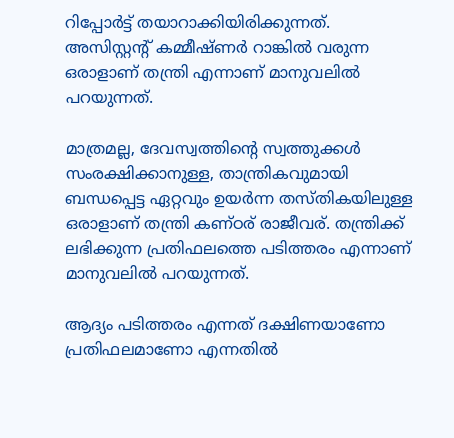റിപ്പോർട്ട് തയാറാക്കിയിരിക്കുന്നത്. അസിസ്റ്റന്‍റ് കമ്മീഷ്ണർ റാങ്കിൽ വരുന്ന ഒരാളാണ് തന്ത്രി എന്നാണ് മാനുവലിൽ പറയുന്നത്.

മാത്രമല്ല, ദേവസ്വത്തിന്‍റെ സ്വത്തുക്കൾ സംരക്ഷിക്കാനുള്ള, താന്ത്രികവുമായി ബന്ധപ്പെട്ട ഏറ്റവും ഉയർന്ന തസ്തികയിലുള്ള ഒരാളാണ് തന്ത്രി കണ്ഠര് രാജീവര്. തന്ത്രിക്ക് ലഭിക്കുന്ന പ്രതിഫലത്തെ പടിത്തരം എന്നാണ് മാനുവലിൽ പറയുന്നത്.

ആദ്യം പടിത്തരം എന്നത് ദക്ഷിണയാണോ പ്രതിഫലമാണോ എന്നതിൽ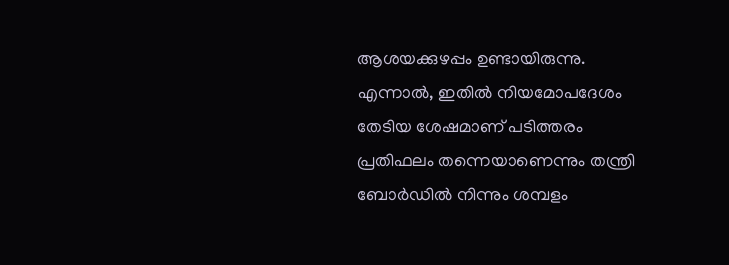ആശയക്കുഴപ്പം ഉണ്ടായിരുന്നു. എന്നാൽ, ഇതിൽ നിയമോപദേശം തേടിയ ശേഷമാണ് പടിത്തരം പ്രതിഫലം തന്നെയാണെന്നും തന്ത്രി ബോർഡിൽ നിന്നും ശമ്പളം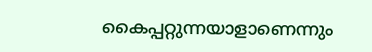കൈപ്പറ്റുന്നയാളാണെന്നും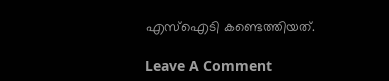എസ്ഐടി കണ്ടെത്തിയത്.

Leave A Comment